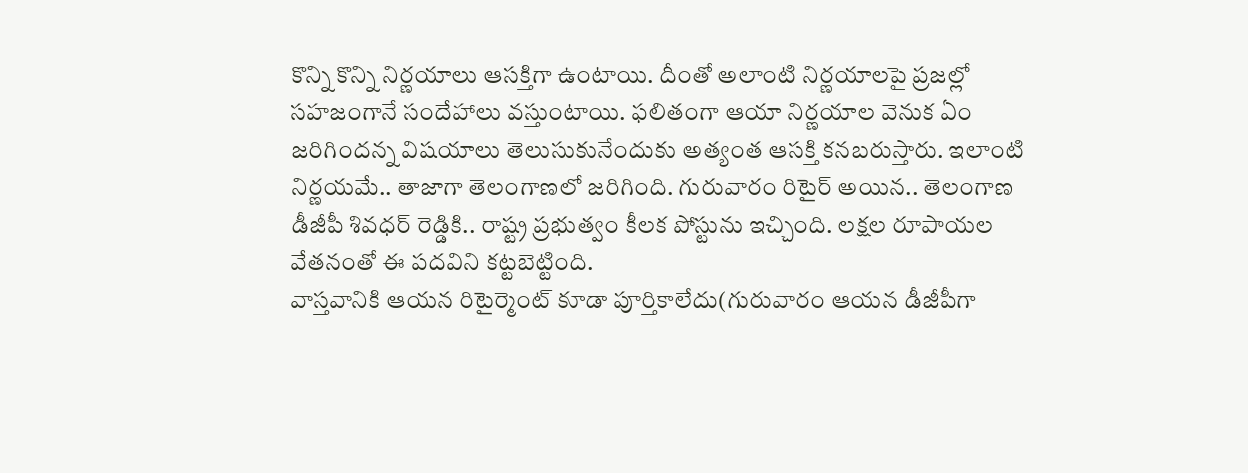కొన్ని కొన్ని నిర్ణయాలు ఆసక్తిగా ఉంటాయి. దీంతో అలాంటి నిర్ణయాలపై ప్రజల్లో సహజంగానే సందేహాలు వస్తుంటాయి. ఫలితంగా ఆయా నిర్ణయాల వెనుక ఏం జరిగిందన్న విషయాలు తెలుసుకునేందుకు అత్యంత ఆసక్తి కనబరుస్తారు. ఇలాంటి నిర్ణయమే.. తాజాగా తెలంగాణలో జరిగింది. గురువారం రిటైర్ అయిన.. తెలంగాణ డీజీపీ శివధర్ రెడ్డికి.. రాష్ట్ర ప్రభుత్వం కీలక పోస్టును ఇచ్చింది. లక్షల రూపాయల వేతనంతో ఈ పదవిని కట్టబెట్టింది.
వాస్తవానికి ఆయన రిటైర్మెంట్ కూడా పూర్తికాలేదు(గురువారం ఆయన డీజీపీగా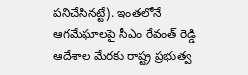పనిచేసినట్టే). ఇంతలోనే ఆగమేఘాలపై సీఎం రేవంత్ రెడ్డి ఆదేశాల మేరకు రాష్ట్ర ప్రభుత్వ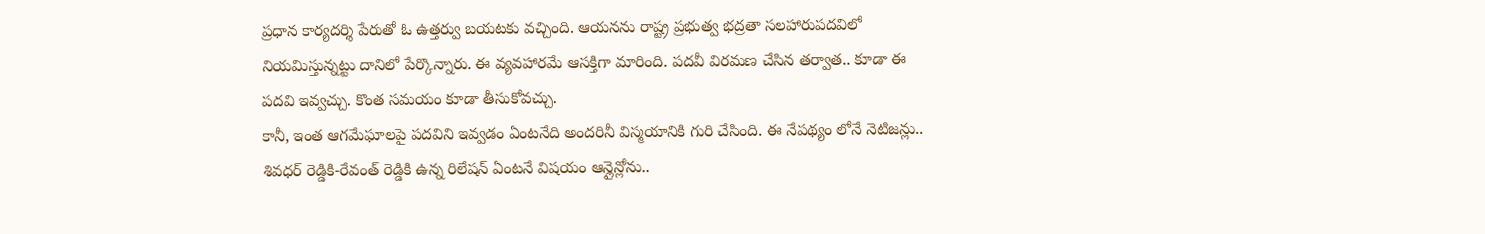ప్రధాన కార్యదర్శి పేరుతో ఓ ఉత్తర్వు బయటకు వచ్చింది. ఆయనను రాష్ట్ర ప్రభుత్వ భద్రతా సలహారుపదవిలో నియమిస్తున్నట్టు దానిలో పేర్కొన్నారు. ఈ వ్యవహారమే ఆసక్తిగా మారింది. పదవీ విరమణ చేసిన తర్వాత.. కూడా ఈ పదవి ఇవ్వచ్చు. కొంత సమయం కూడా తీసుకోవచ్చు.
కానీ, ఇంత ఆగమేఘాలపై పదవిని ఇవ్వడం ఏంటనేది అందరినీ విస్మయానికి గురి చేసింది. ఈ నేపథ్యం లోనే నెటిజన్లు.. శివధర్ రెడ్డికి-రేవంత్ రెడ్డికి ఉన్న రిలేషన్ ఏంటనే విషయం ఆన్లైన్లోను..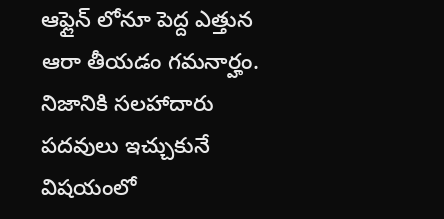ఆఫ్లైన్ లోనూ పెద్ద ఎత్తున ఆరా తీయడం గమనార్హం. నిజానికి సలహాదారు పదవులు ఇచ్చుకునే విషయంలో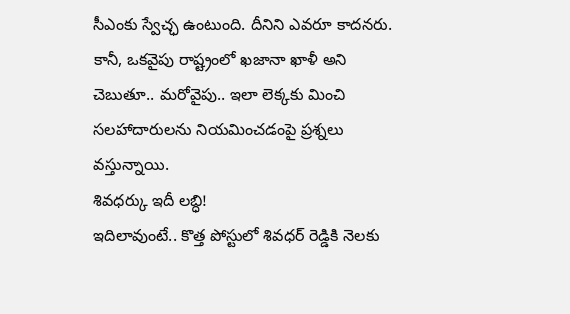సీఎంకు స్వేచ్ఛ ఉంటుంది. దీనిని ఎవరూ కాదనరు. కానీ, ఒకవైపు రాష్ట్రంలో ఖజానా ఖాళీ అని చెబుతూ.. మరోవైపు.. ఇలా లెక్కకు మించి సలహాదారులను నియమించడంపై ప్రశ్నలు వస్తున్నాయి.
శివధర్కు ఇదీ లబ్ధి!
ఇదిలావుంటే.. కొత్త పోస్టులో శివధర్ రెడ్డికి నెలకు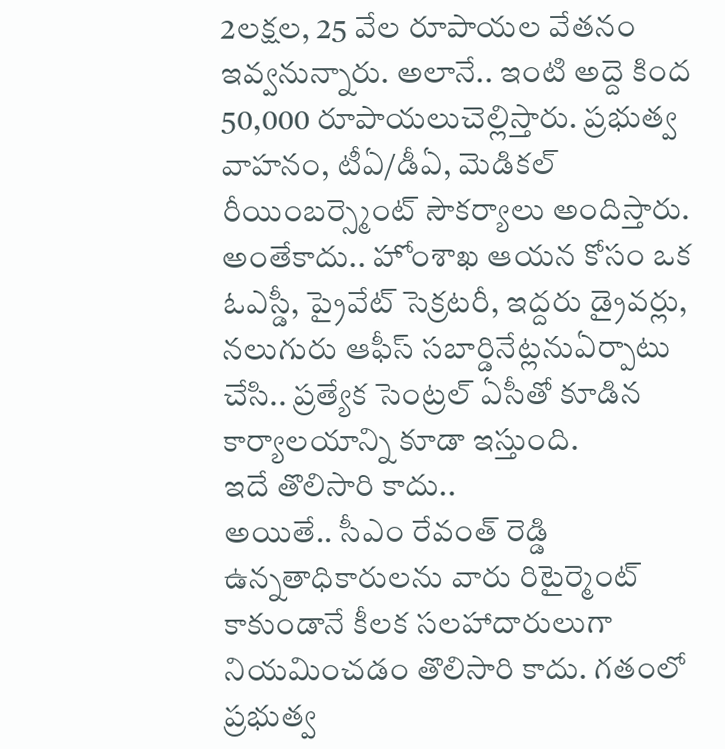2లక్షల, 25 వేల రూపాయల వేతనం ఇవ్వనున్నారు. అలానే.. ఇంటి అద్దె కింద 50,000 రూపాయలుచెల్లిస్తారు. ప్రభుత్వ వాహనం, టీఏ/డీఏ, మెడికల్ రీయింబర్స్మెంట్ సౌకర్యాలు అందిస్తారు. అంతేకాదు.. హోంశాఖ ఆయన కోసం ఒక ఓఎస్డీ, ప్రైవేట్ సెక్రటరీ, ఇద్దరు డ్రైవర్లు, నలుగురు ఆఫీస్ సబార్డినేట్లనుఏర్పాటు చేసి.. ప్రత్యేక సెంట్రల్ ఏసీతో కూడిన కార్యాలయాన్ని కూడా ఇస్తుంది.
ఇదే తొలిసారి కాదు..
అయితే.. సీఎం రేవంత్ రెడ్డి ఉన్నతాధికారులను వారు రిటైర్మెంట్ కాకుండానే కీలక సలహాదారులుగా నియమించడం తొలిసారి కాదు. గతంలో ప్రభుత్వ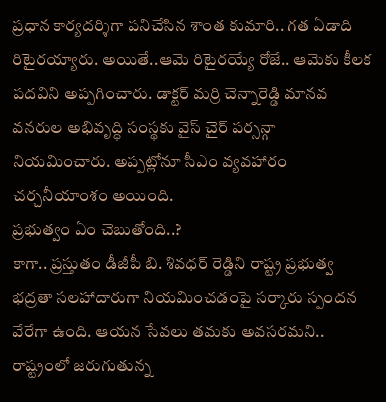ప్రధాన కార్యదర్శిగా పనిచేసిన శాంత కుమారి.. గత ఏడాది రిటైరయ్యారు. అయితే..ఆమె రిటైరయ్యే రోజే.. ఆమెకు కీలక పదవిని అప్పగించారు. డాక్టర్ మర్రి చెన్నారెడ్డి మానవ వనరుల అభివృద్ధి సంస్థకు వైస్ చైర్ పర్సన్గా నియమించారు. అప్పట్లోనూ సీఎం వ్యవహారం చర్చనీయాంశం అయింది.
ప్రభుత్వం ఏం చెబుతోంది..?
కాగా.. ప్రస్తుతం డీజీపీ బి. శివధర్ రెడ్డిని రాష్ట్ర ప్రభుత్వ భద్రతా సలహాదారుగా నియమించడంపై సర్కారు స్పందన వేరేగా ఉంది. ఆయన సేవలు తమకు అవసరమని.. రాష్ట్రంలో జరుగుతున్న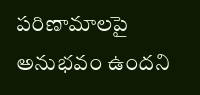పరిణామాలపై అనుభవం ఉందని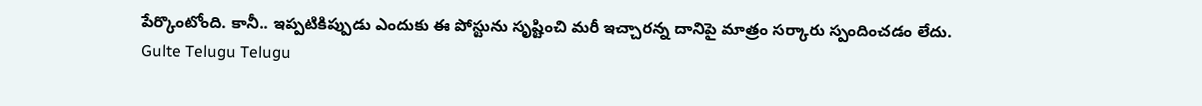పేర్కొంటోంది. కానీ.. ఇప్పటికిప్పుడు ఎందుకు ఈ పోస్టును సృష్టించి మరీ ఇచ్చారన్న దానిపై మాత్రం సర్కారు స్పందించడం లేదు.
Gulte Telugu Telugu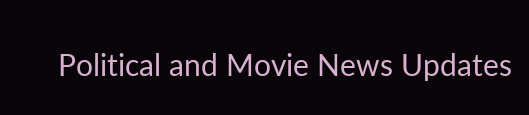Political and Movie News Updates